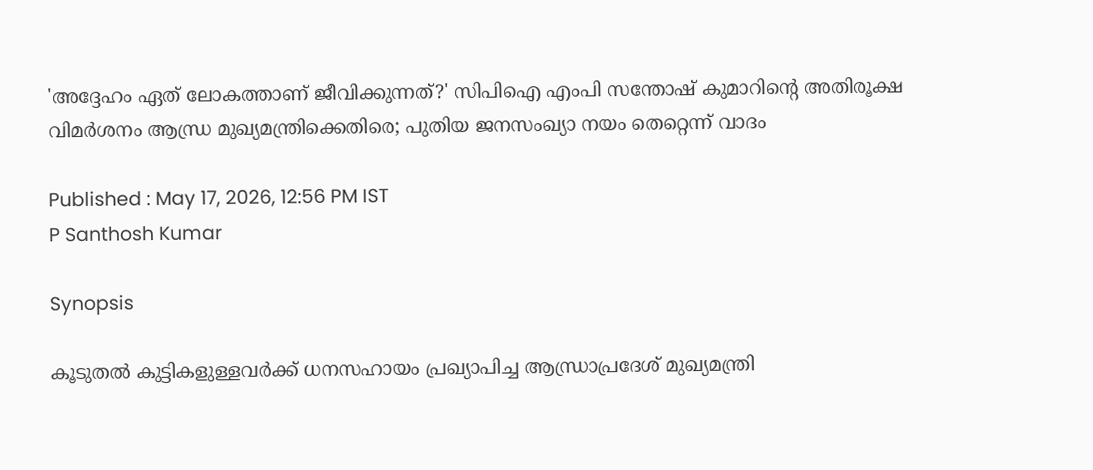'അദ്ദേഹം ഏത് ലോകത്താണ് ജീവിക്കുന്നത്?' സിപിഐ എംപി സന്തോഷ് കുമാറിൻ്റെ അതിരൂക്ഷ വിമർശനം ആന്ധ്ര മുഖ്യമന്ത്രിക്കെതിരെ; പുതിയ ജനസംഖ്യാ നയം തെറ്റെന്ന് വാദം

Published : May 17, 2026, 12:56 PM IST
P Santhosh Kumar

Synopsis

കൂടുതൽ കുട്ടികളുള്ളവർക്ക് ധനസഹായം പ്രഖ്യാപിച്ച ആന്ധ്രാപ്രദേശ് മുഖ്യമന്ത്രി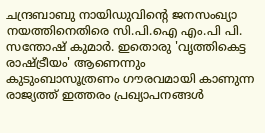ചന്ദ്രബാബു നായിഡുവിന്റെ ജനസംഖ്യാ നയത്തിനെതിരെ സി.പി.ഐ എം.പി പി. സന്തോഷ് കുമാർ. ഇതൊരു 'വൃത്തികെട്ട രാഷ്ട്രീയം' ആണെന്നും കുടുംബാസൂത്രണം ഗൗരവമായി കാണുന്ന രാജ്യത്ത് ഇത്തരം പ്രഖ്യാപനങ്ങൾ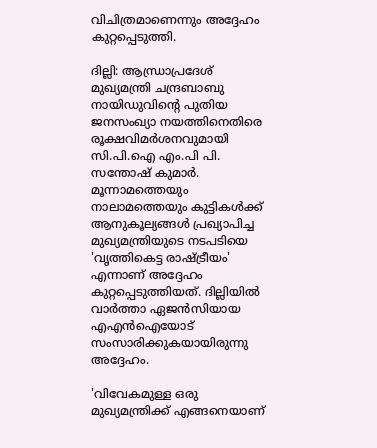വിചിത്രമാണെന്നും അദ്ദേഹം കുറ്റപ്പെടുത്തി.

ദില്ലി: ആന്ധ്രാപ്രദേശ് മുഖ്യമന്ത്രി ചന്ദ്രബാബു നായിഡുവിന്റെ പുതിയ ജനസംഖ്യാ നയത്തിനെതിരെ രൂക്ഷവിമർശനവുമായി സി.പി.ഐ എം.പി പി. സന്തോഷ് കുമാർ. മൂന്നാമത്തെയും നാലാമത്തെയും കുട്ടികൾക്ക് ആനുകൂല്യങ്ങൾ പ്രഖ്യാപിച്ച മുഖ്യമന്ത്രിയുടെ നടപടിയെ 'വൃത്തികെട്ട രാഷ്ട്രീയം' എന്നാണ് അദ്ദേഹം കുറ്റപ്പെടുത്തിയത്. ദില്ലിയിൽ വാർത്താ ഏജൻസിയായ എഎൻഐയോട് സംസാരിക്കുകയായിരുന്നു അദ്ദേഹം.

'വിവേകമുള്ള ഒരു മുഖ്യമന്ത്രിക്ക് എങ്ങനെയാണ്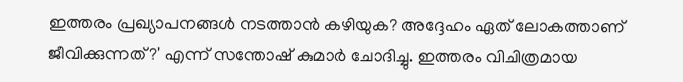ഇത്തരം പ്രഖ്യാപനങ്ങൾ നടത്താൻ കഴിയുക? അദ്ദേഹം ഏത് ലോകത്താണ് ജീവിക്കുന്നത്?' എന്ന് സന്തോഷ് കുമാർ ചോദിച്ചു. ഇത്തരം വിചിത്രമായ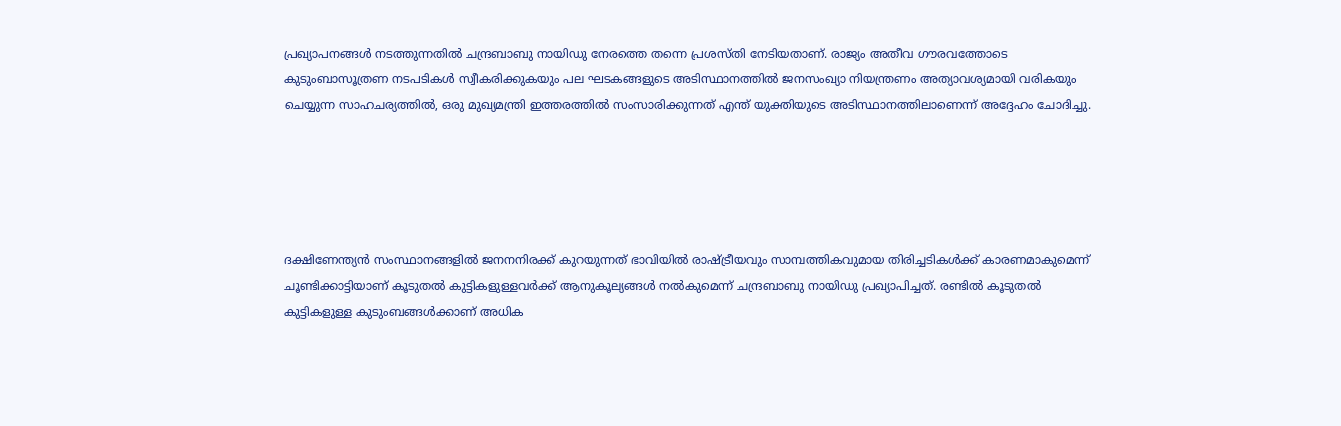പ്രഖ്യാപനങ്ങൾ നടത്തുന്നതിൽ ചന്ദ്രബാബു നായിഡു നേരത്തെ തന്നെ പ്രശസ്‌തി നേടിയതാണ്. രാജ്യം അതീവ ഗൗരവത്തോടെ കുടുംബാസൂത്രണ നടപടികൾ സ്വീകരിക്കുകയും പല ഘടകങ്ങളുടെ അടിസ്ഥാനത്തിൽ ജനസംഖ്യാ നിയന്ത്രണം അത്യാവശ്യമായി വരികയും ചെയ്യുന്ന സാഹചര്യത്തിൽ, ഒരു മുഖ്യമന്ത്രി ഇത്തരത്തിൽ സംസാരിക്കുന്നത് എന്ത് യുക്തിയുടെ അടിസ്ഥാനത്തിലാണെന്ന് അദ്ദേഹം ചോദിച്ചു.





ദക്ഷിണേന്ത്യൻ സംസ്ഥാനങ്ങളിൽ ജനനനിരക്ക് കുറയുന്നത് ഭാവിയിൽ രാഷ്ട്രീയവും സാമ്പത്തികവുമായ തിരിച്ചടികൾക്ക് കാരണമാകുമെന്ന് ചൂണ്ടിക്കാട്ടിയാണ് കൂടുതൽ കുട്ടികളുള്ളവർക്ക് ആനുകൂല്യങ്ങൾ നൽകുമെന്ന് ചന്ദ്രബാബു നായിഡു പ്രഖ്യാപിച്ചത്. രണ്ടിൽ കൂടുതൽ കുട്ടികളുള്ള കുടുംബങ്ങൾക്കാണ് അധിക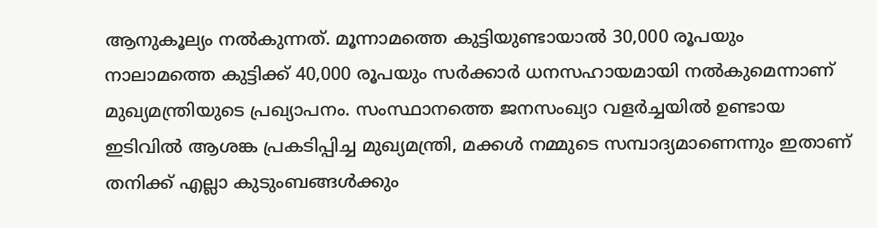ആനുകൂല്യം നൽകുന്നത്. മൂന്നാമത്തെ കുട്ടിയുണ്ടായാൽ 30,000 രൂപയും നാലാമത്തെ കുട്ടിക്ക് 40,000 രൂപയും സർക്കാർ ധനസഹായമായി നൽകുമെന്നാണ് മുഖ്യമന്ത്രിയുടെ പ്രഖ്യാപനം. സംസ്ഥാനത്തെ ജനസംഖ്യാ വളർച്ചയിൽ ഉണ്ടായ ഇടിവിൽ ആശങ്ക പ്രകടിപ്പിച്ച മുഖ്യമന്ത്രി, മക്കൾ നമ്മുടെ സമ്പാദ്യമാണെന്നും ഇതാണ് തനിക്ക് എല്ലാ കുടുംബങ്ങൾക്കും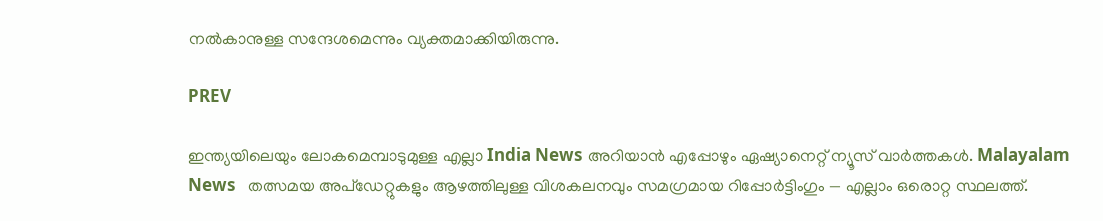നൽകാനുള്ള സന്ദേശമെന്നും വ്യക്തമാക്കിയിരുന്നു.

PREV

ഇന്ത്യയിലെയും ലോകമെമ്പാടുമുള്ള എല്ലാ India News അറിയാൻ എപ്പോഴും ഏഷ്യാനെറ്റ് ന്യൂസ് വാർത്തകൾ. Malayalam News   തത്സമയ അപ്‌ഡേറ്റുകളും ആഴത്തിലുള്ള വിശകലനവും സമഗ്രമായ റിപ്പോർട്ടിംഗും — എല്ലാം ഒരൊറ്റ സ്ഥലത്ത്.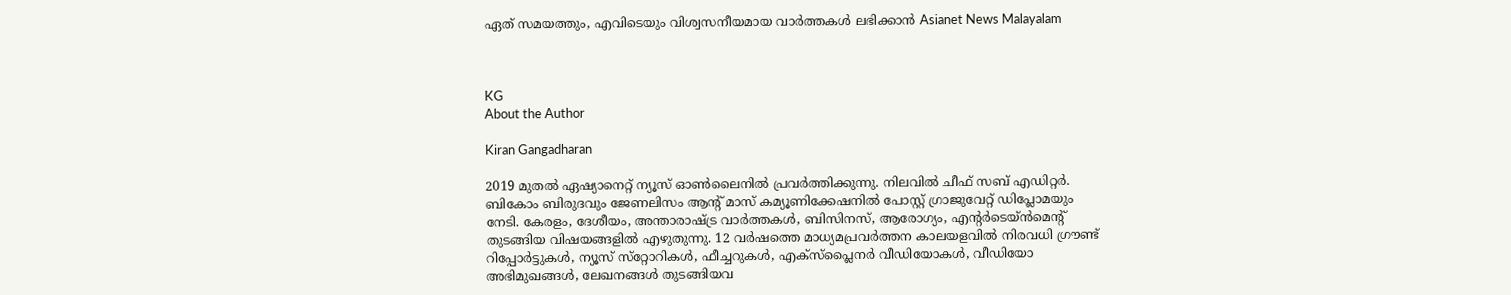ഏത് സമയത്തും, എവിടെയും വിശ്വസനീയമായ വാർത്തകൾ ലഭിക്കാൻ Asianet News Malayalam



KG
About the Author

Kiran Gangadharan

2019 മുതല്‍ ഏഷ്യാനെറ്റ് ന്യൂസ് ഓണ്‍ലൈനില്‍ പ്രവര്‍ത്തിക്കുന്നു. നിലവില്‍ ചീഫ് സബ് എഡിറ്റർ. ബികോം ബിരുദവും ജേണലിസം ആൻ്റ് മാസ് കമ്യൂണിക്കേഷനിൽ പോസ്റ്റ് ഗ്രാജുവേറ്റ് ഡിപ്ലോമയും നേടി. കേരളം, ദേശീയം, അന്താരാഷ്ട്ര വാര്‍ത്തകള്‍, ബിസിനസ്, ആരോഗ്യം, എന്റർടെയ്ൻമെൻ്റ് തുടങ്ങിയ വിഷയങ്ങളില്‍ എഴുതുന്നു. 12 വര്‍ഷത്തെ മാധ്യമപ്രവര്‍ത്തന കാലയളവില്‍ നിരവധി ഗ്രൗണ്ട് റിപ്പോര്‍ട്ടുകള്‍, ന്യൂസ് സ്‌റ്റോറികള്‍, ഫീച്ചറുകള്‍, എക്‌സ്‌പ്ലൈന‍ർ വീഡിയോകൾ, വീഡിയോ അഭിമുഖങ്ങള്‍, ലേഖനങ്ങള്‍ തുടങ്ങിയവ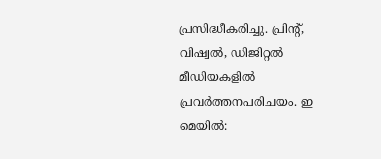പ്രസിദ്ധീകരിച്ചു. പ്രിന്റ്, വിഷ്വല്‍, ഡിജിറ്റല്‍ മീഡിയകളില്‍ പ്രവര്‍ത്തനപരിചയം. ഇ മെയില്‍: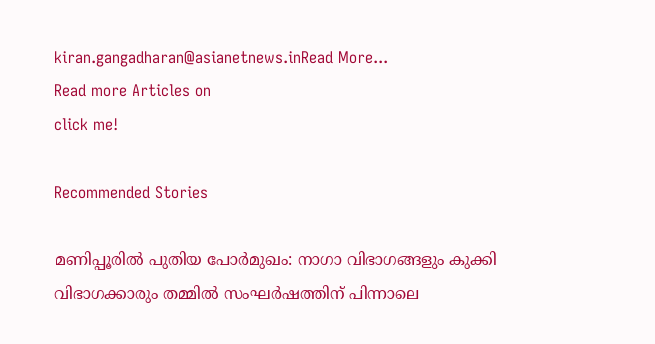kiran.gangadharan@asianetnews.inRead More...
Read more Articles on
click me!

Recommended Stories

മണിപ്പൂരിൽ പുതിയ പോർമുഖം: നാഗാ വിഭാഗങ്ങളും കുക്കി വിഭാഗക്കാരും തമ്മിൽ സംഘർഷത്തിന് പിന്നാലെ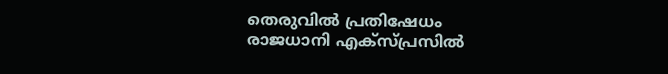തെരുവിൽ പ്രതിഷേധം
രാജധാനി എക്സ്പ്രസിൽ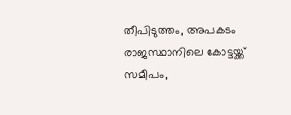തീപിടുത്തം, അപകടം രാജസ്ഥാനിലെ കോട്ടയ്ക്ക് സമീപം,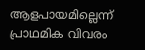ആളപായമില്ലെന്ന് പ്രാഥമിക വിവരം